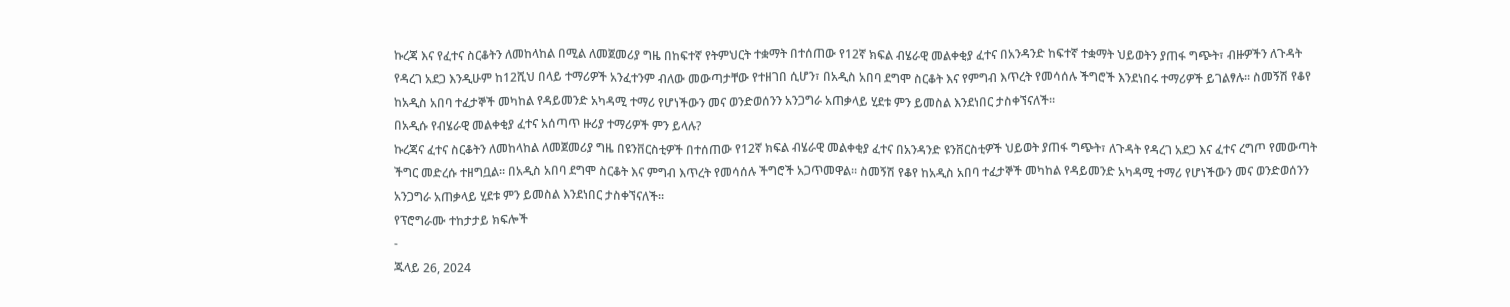ኩረጃ እና የፈተና ስርቆትን ለመከላከል በሚል ለመጀመሪያ ግዜ በከፍተኛ የትምህርት ተቋማት በተሰጠው የ12ኛ ክፍል ብሄራዊ መልቀቂያ ፈተና በአንዳንድ ከፍተኛ ተቋማት ህይወትን ያጠፋ ግጭት፣ ብዙዎችን ለጉዳት የዳረገ አደጋ እንዲሁም ከ12ሺህ በላይ ተማሪዎች አንፈተንም ብለው መውጣታቸው የተዘገበ ሲሆን፣ በአዲስ አበባ ደግሞ ስርቆት እና የምግብ እጥረት የመሳሰሉ ችግሮች እንደነበሩ ተማሪዎች ይገልፃሉ። ስመኝሽ የቆየ ከአዲስ አበባ ተፈታኞች መካከል የዳይመንድ አካዳሚ ተማሪ የሆነችውን መና ወንድወሰንን አንጋግራ አጠቃላይ ሂደቱ ምን ይመስል እንደነበር ታስቀኘናለች።
በአዲሱ የብሄራዊ መልቀቂያ ፈተና አሰጣጥ ዙሪያ ተማሪዎች ምን ይላሉ?
ኩረጃና ፈተና ስርቆትን ለመከላከል ለመጀመሪያ ግዜ በዩንቨርስቲዎች በተሰጠው የ12ኛ ክፍል ብሄራዊ መልቀቂያ ፈተና በአንዳንድ ዩንቨርስቲዎች ህይወት ያጠፋ ግጭት፣ ለጉዳት የዳረገ አደጋ እና ፈተና ረግጦ የመውጣት ችግር መድረሱ ተዘግቧል። በአዲስ አበባ ደግሞ ስርቆት እና ምግብ እጥረት የመሳሰሉ ችግሮች አጋጥመዋል። ስመኝሽ የቆየ ከአዲስ አበባ ተፈታኞች መካከል የዳይመንድ አካዳሚ ተማሪ የሆነችውን መና ወንድወሰንን አንጋግራ አጠቃላይ ሂደቱ ምን ይመስል እንደነበር ታስቀኘናለች።
የፕሮግራሙ ተከታታይ ክፍሎች
-
ጁላይ 26, 2024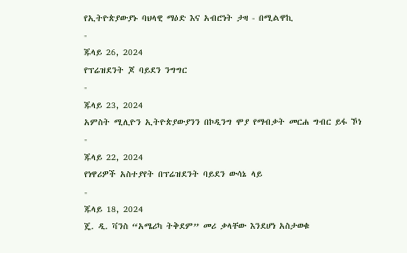የኢትዮጵያውያኑ ባህላዊ ማዕድ እና አብሮነት ታዛ - በሚልዋኪ
-
ጁላይ 26, 2024
የፕሬዝደንት ጆ ባይደን ንግግር
-
ጁላይ 23, 2024
አምስት ሚሊዮን ኢትዮጵያውያንን በኮዲንግ ሞያ የማብቃት መርሐ ግብር ይፋ ኾነ
-
ጁላይ 22, 2024
የነዋሪዎች አስተያየት በፕሬዝደንት ባይደን ውሳኔ ላይ
-
ጁላይ 18, 2024
ጄ. ዲ. ቫንስ “አሜሪካ ትቅደም” መሪ ቃላቸው እንደሆነ አስታወቁ